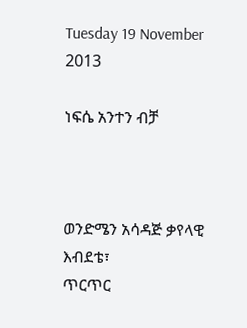Tuesday 19 November 2013

ነፍሴ አንተን ብቻ



ወንድሜን አሳዳጅ ቃየላዊ እብደቴ፣
ጥርጥር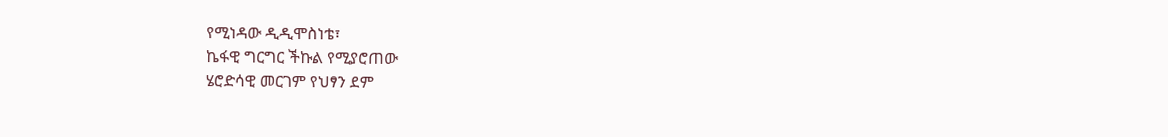የሚነዳው ዲዲሞስነቴ፣
ኬፋዊ ግርግር ችኩል የሚያሮጠው
ሄሮድሳዊ መርገም የህፃን ደም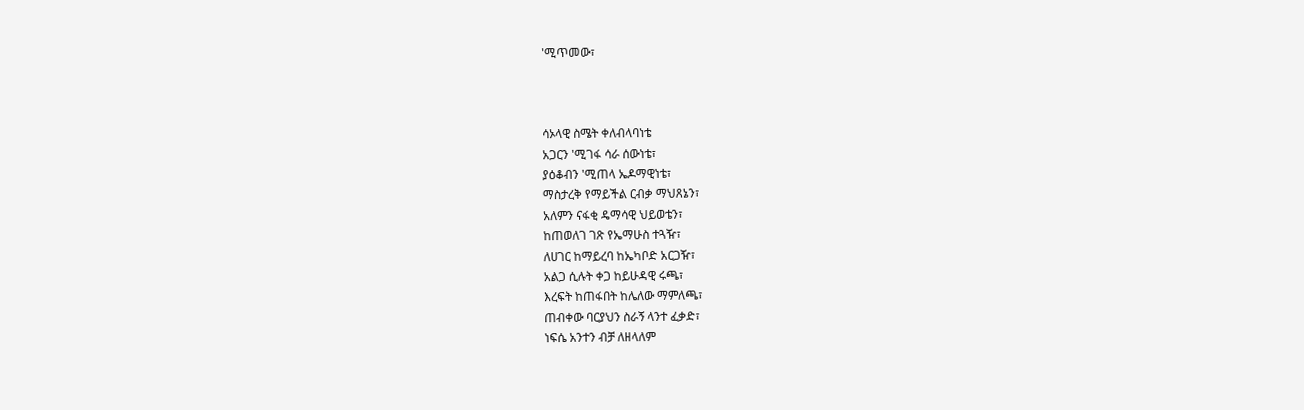'ሚጥመው፣



ሳኦላዊ ስሜት ቀለብላባነቴ
አጋርን 'ሚገፋ ሳራ ሰውነቴ፣
ያዕቆብን 'ሚጠላ ኤዶማዊነቴ፣
ማስታረቅ የማይችል ርብቃ ማህጸኔን፣
አለምን ናፋቂ ዴማሳዊ ህይወቴን፣
ከጠወለገ ገጽ የኤማሁስ ተጓዥ፣
ለሀገር ከማይረባ ከኤካቦድ አርጋዥ፣
አልጋ ሲሉት ቀጋ ከይሁዳዊ ሩጫ፣
እረፍት ከጠፋበት ከሌለው ማምለጫ፣
ጠብቀው ባርያህን ስራኝ ላንተ ፈቃድ፣
ነፍሴ አንተን ብቻ ለዘላለም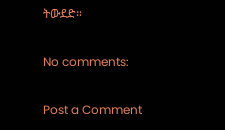ትውደድ።

No comments:

Post a Comment